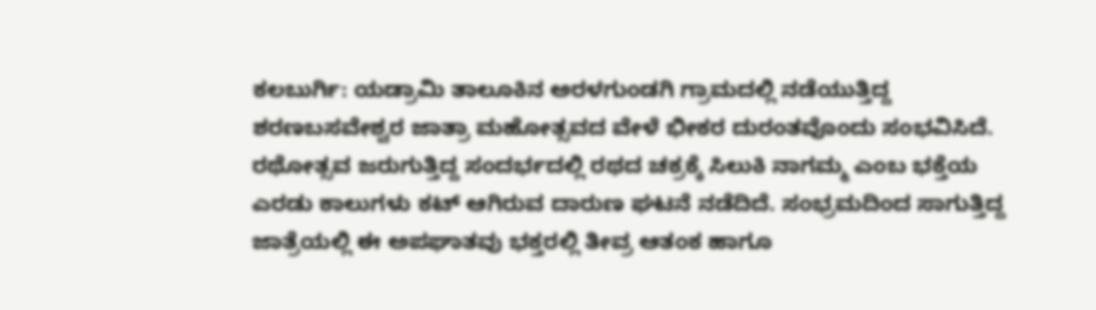ಕಲಬುರ್ಗಿ: ಯಡ್ರಾಮಿ ತಾಲೂಕಿನ ಅರಳಗುಂಡಗಿ ಗ್ರಾಮದಲ್ಲಿ ನಡೆಯುತ್ತಿದ್ದ ಶರಣಬಸವೇಶ್ವರ ಜಾತ್ರಾ ಮಹೋತ್ಸವದ ವೇಳೆ ಭೀಕರ ದುರಂತವೊಂದು ಸಂಭವಿಸಿದೆ. ರಥೋತ್ಸವ ಜರುಗುತ್ತಿದ್ದ ಸಂದರ್ಭದಲ್ಲಿ ರಥದ ಚಕ್ರಕ್ಕೆ ಸಿಲುಕಿ ನಾಗಮ್ಮ ಎಂಬ ಭಕ್ತೆಯ ಎರಡು ಕಾಲುಗಳು ಕಟ್ ಆಗಿರುವ ದಾರುಣ ಘಟನೆ ನಡೆದಿದೆ. ಸಂಭ್ರಮದಿಂದ ಸಾಗುತ್ತಿದ್ದ ಜಾತ್ರೆಯಲ್ಲಿ ಈ ಅಪಘಾತವು ಭಕ್ತರಲ್ಲಿ ತೀವ್ರ ಆತಂಕ ಹಾಗೂ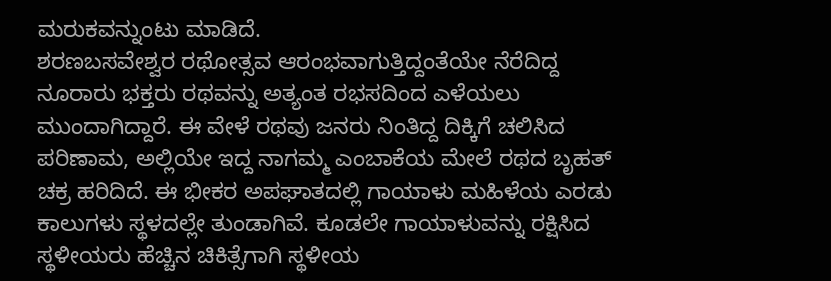ಮರುಕವನ್ನುಂಟು ಮಾಡಿದೆ.
ಶರಣಬಸವೇಶ್ವರ ರಥೋತ್ಸವ ಆರಂಭವಾಗುತ್ತಿದ್ದಂತೆಯೇ ನೆರೆದಿದ್ದ ನೂರಾರು ಭಕ್ತರು ರಥವನ್ನು ಅತ್ಯಂತ ರಭಸದಿಂದ ಎಳೆಯಲು ಮುಂದಾಗಿದ್ದಾರೆ. ಈ ವೇಳೆ ರಥವು ಜನರು ನಿಂತಿದ್ದ ದಿಕ್ಕಿಗೆ ಚಲಿಸಿದ ಪರಿಣಾಮ, ಅಲ್ಲಿಯೇ ಇದ್ದ ನಾಗಮ್ಮ ಎಂಬಾಕೆಯ ಮೇಲೆ ರಥದ ಬೃಹತ್ ಚಕ್ರ ಹರಿದಿದೆ. ಈ ಭೀಕರ ಅಪಘಾತದಲ್ಲಿ ಗಾಯಾಳು ಮಹಿಳೆಯ ಎರಡು ಕಾಲುಗಳು ಸ್ಥಳದಲ್ಲೇ ತುಂಡಾಗಿವೆ. ಕೂಡಲೇ ಗಾಯಾಳುವನ್ನು ರಕ್ಷಿಸಿದ ಸ್ಥಳೀಯರು ಹೆಚ್ಚಿನ ಚಿಕಿತ್ಸೆಗಾಗಿ ಸ್ಥಳೀಯ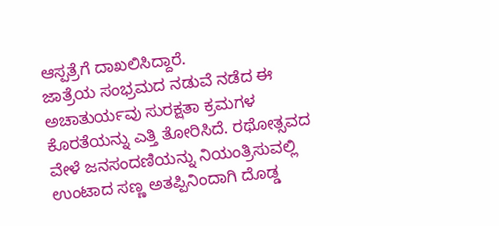ಆಸ್ಪತ್ರೆಗೆ ದಾಖಲಿಸಿದ್ದಾರೆ.
ಜಾತ್ರೆಯ ಸಂಭ್ರಮದ ನಡುವೆ ನಡೆದ ಈ ಅಚಾತುರ್ಯವು ಸುರಕ್ಷತಾ ಕ್ರಮಗಳ ಕೊರತೆಯನ್ನು ಎತ್ತಿ ತೋರಿಸಿದೆ. ರಥೋತ್ಸವದ ವೇಳೆ ಜನಸಂದಣಿಯನ್ನು ನಿಯಂತ್ರಿಸುವಲ್ಲಿ ಉಂಟಾದ ಸಣ್ಣ ಅತಪ್ಪಿನಿಂದಾಗಿ ದೊಡ್ಡ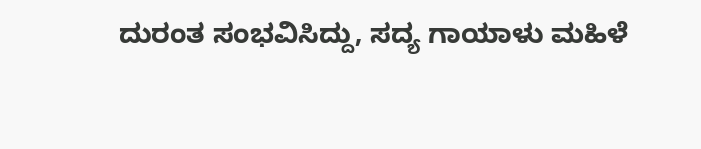ದುರಂತ ಸಂಭವಿಸಿದ್ದು, ಸದ್ಯ ಗಾಯಾಳು ಮಹಿಳೆ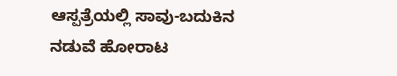ಆಸ್ಪತ್ರೆಯಲ್ಲಿ ಸಾವು-ಬದುಕಿನ ನಡುವೆ ಹೋರಾಟ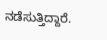ನಡೆಸುತ್ತಿದ್ದಾರೆ.